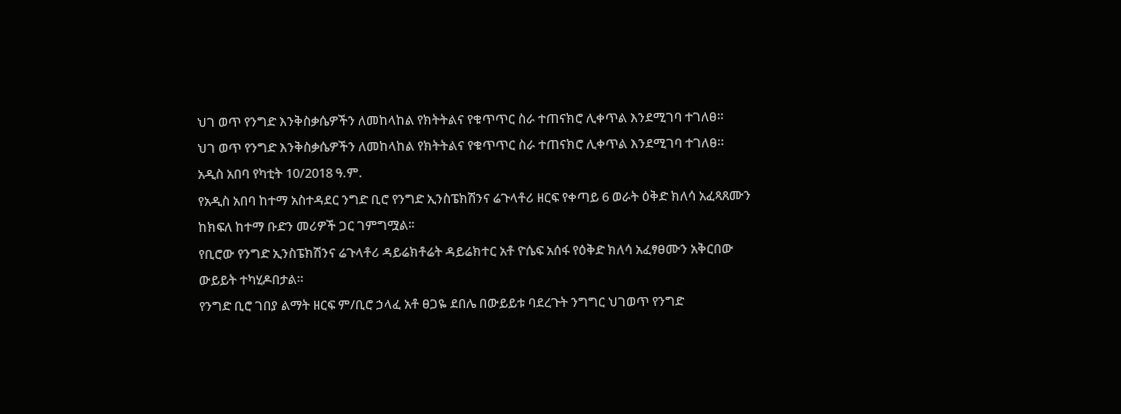ህገ ወጥ የንግድ እንቅስቃሴዎችን ለመከላከል የክትትልና የቁጥጥር ስራ ተጠናክሮ ሊቀጥል እንደሚገባ ተገለፀ።
ህገ ወጥ የንግድ እንቅስቃሴዎችን ለመከላከል የክትትልና የቁጥጥር ስራ ተጠናክሮ ሊቀጥል እንደሚገባ ተገለፀ።
አዲስ አበባ የካቲት 10/2018 ዓ.ም.
የአዲስ አበባ ከተማ አስተዳደር ንግድ ቢሮ የንግድ ኢንስፔክሽንና ሬጉላቶሪ ዘርፍ የቀጣይ 6 ወራት ዕቅድ ክለሳ አፈጻጸሙን ከክፍለ ከተማ ቡድን መሪዎች ጋር ገምግሟል፡፡
የቢሮው የንግድ ኢንስፔክሽንና ሬጉላቶሪ ዳይሬክቶሬት ዳይሬክተር አቶ ዮሴፍ አሰፋ የዕቅድ ክለሳ አፈፃፀሙን አቅርበው ውይይት ተካሂዶበታል።
የንግድ ቢሮ ገበያ ልማት ዘርፍ ም/ቢሮ ኃላፈ አቶ ፀጋዬ ደበሌ በውይይቱ ባደረጉት ንግግር ህገወጥ የንግድ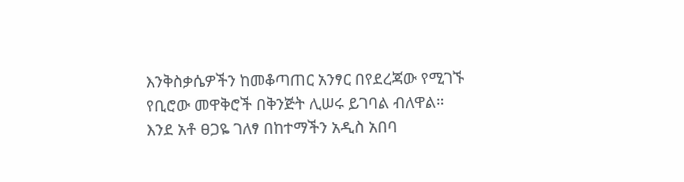እንቅስቃሴዎችን ከመቆጣጠር አንፃር በየደረጃው የሚገኙ የቢሮው መዋቅሮች በቅንጅት ሊሠሩ ይገባል ብለዋል።
እንደ አቶ ፀጋዬ ገለፃ በከተማችን አዲስ አበባ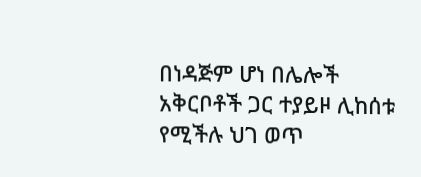በነዳጅም ሆነ በሌሎች አቅርቦቶች ጋር ተያይዞ ሊከሰቱ የሚችሉ ህገ ወጥ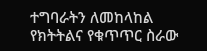ተግባራትን ለመከላከል የክትትልና የቁጥጥር ስራው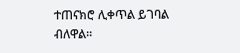ተጠናክሮ ሊቀጥል ይገባል ብለዋል።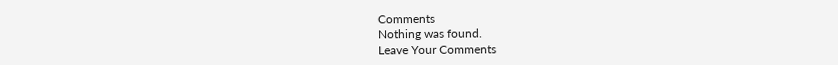Comments
Nothing was found.
Leave Your Comments